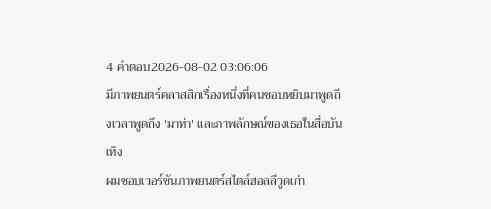4 คำตอบ2026-08-02 03:06:06
มีภาพยนตร์คลาสสิกเรื่องหนึ่งที่คนชอบหยิบมาพูดถึงเวลาพูดถึง 'มาท่า' และภาพลักษณ์ของเธอในสื่อบันเทิง
ผมชอบเวอร์ชันภาพยนตร์สไตล์ฮอลลีวูดเก่า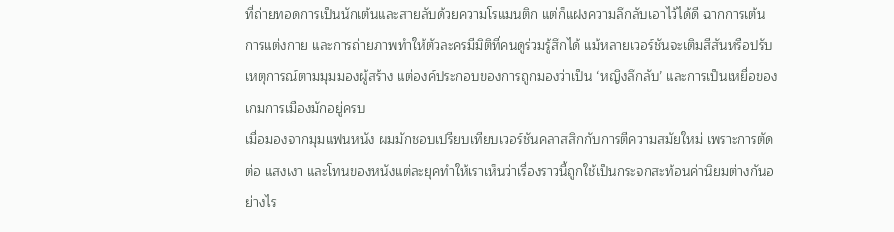ที่ถ่ายทอดการเป็นนักเต้นและสายลับด้วยความโรแมนติก แต่ก็แฝงความลึกลับเอาไว้ได้ดี ฉากการเต้น การแต่งกาย และการถ่ายภาพทำให้ตัวละครมีมิติที่คนดูร่วมรู้สึกได้ แม้หลายเวอร์ชันจะเติมสีสันหรือปรับเหตุการณ์ตามมุมมองผู้สร้าง แต่องค์ประกอบของการถูกมองว่าเป็น ‘หญิงลึกลับ’ และการเป็นเหยื่อของเกมการเมืองมักอยู่ครบ
เมื่อมองจากมุมแฟนหนัง ผมมักชอบเปรียบเทียบเวอร์ชันคลาสสิกกับการตีความสมัยใหม่ เพราะการตัดต่อ แสงเงา และโทนของหนังแต่ละยุคทำให้เราเห็นว่าเรื่องราวนี้ถูกใช้เป็นกระจกสะท้อนค่านิยมต่างกันอย่างไร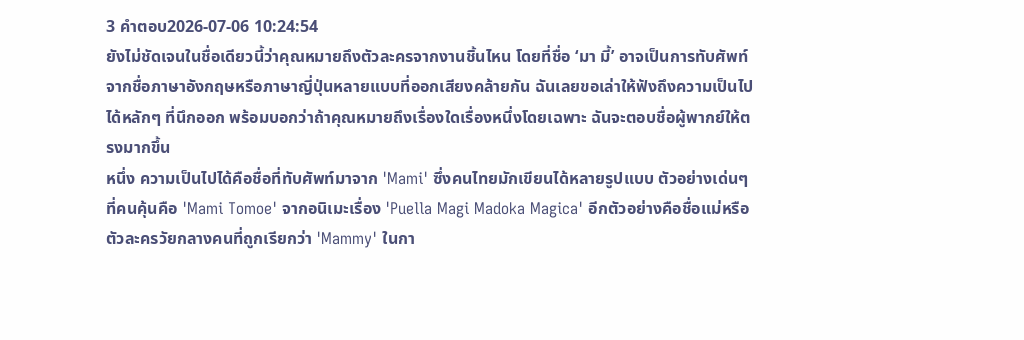3 คำตอบ2026-07-06 10:24:54
ยังไม่ชัดเจนในชื่อเดียวนี้ว่าคุณหมายถึงตัวละครจากงานชิ้นไหน โดยที่ชื่อ ‘มา มี้’ อาจเป็นการทับศัพท์จากชื่อภาษาอังกฤษหรือภาษาญี่ปุ่นหลายแบบที่ออกเสียงคล้ายกัน ฉันเลยขอเล่าให้ฟังถึงความเป็นไปได้หลักๆ ที่นึกออก พร้อมบอกว่าถ้าคุณหมายถึงเรื่องใดเรื่องหนึ่งโดยเฉพาะ ฉันจะตอบชื่อผู้พากย์ให้ตรงมากขึ้น
หนึ่ง ความเป็นไปได้คือชื่อที่ทับศัพท์มาจาก 'Mami' ซึ่งคนไทยมักเขียนได้หลายรูปแบบ ตัวอย่างเด่นๆ ที่คนคุ้นคือ 'Mami Tomoe' จากอนิเมะเรื่อง 'Puella Magi Madoka Magica' อีกตัวอย่างคือชื่อแม่หรือตัวละครวัยกลางคนที่ถูกเรียกว่า 'Mammy' ในกา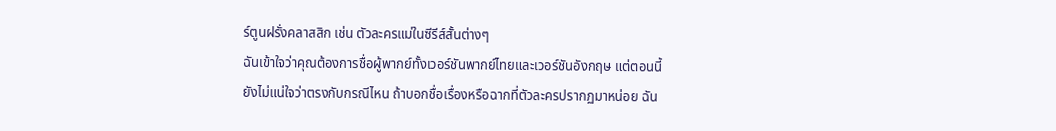ร์ตูนฝรั่งคลาสสิก เช่น ตัวละครแม่ในซีรีส์สั้นต่างๆ
ฉันเข้าใจว่าคุณต้องการชื่อผู้พากย์ทั้งเวอร์ชันพากย์ไทยและเวอร์ชันอังกฤษ แต่ตอนนี้ยังไม่แน่ใจว่าตรงกับกรณีไหน ถ้าบอกชื่อเรื่องหรือฉากที่ตัวละครปรากฏมาหน่อย ฉัน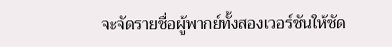จะจัดรายชื่อผู้พากย์ทั้งสองเวอร์ชันให้ชัด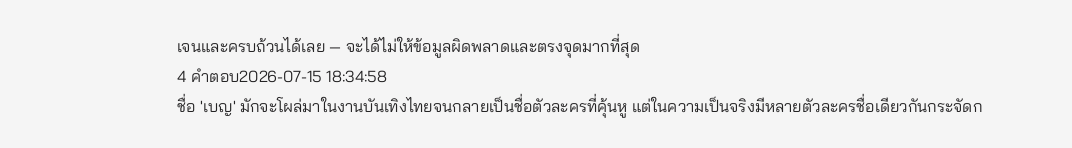เจนและครบถ้วนได้เลย — จะได้ไม่ให้ข้อมูลผิดพลาดและตรงจุดมากที่สุด
4 คำตอบ2026-07-15 18:34:58
ชื่อ 'เบญ' มักจะโผล่มาในงานบันเทิงไทยจนกลายเป็นชื่อตัวละครที่คุ้นหู แต่ในความเป็นจริงมีหลายตัวละครชื่อเดียวกันกระจัดก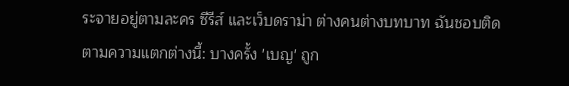ระจายอยู่ตามละคร ซีรีส์ และเว็บดราม่า ต่างคนต่างบทบาท ฉันชอบติดตามความแตกต่างนี้: บางครั้ง 'เบญ' ถูก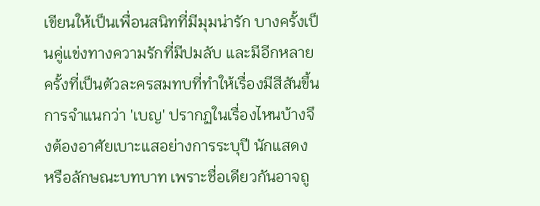เขียนให้เป็นเพื่อนสนิทที่มีมุมน่ารัก บางครั้งเป็นคู่แข่งทางความรักที่มีปมลับ และมีอีกหลายครั้งที่เป็นตัวละครสมทบที่ทำให้เรื่องมีสีสันขึ้น
การจำแนกว่า 'เบญ' ปรากฏในเรื่องไหนบ้างจึงต้องอาศัยเบาะแสอย่างการระบุปี นักแสดง หรือลักษณะบทบาท เพราะชื่อเดียวกันอาจถู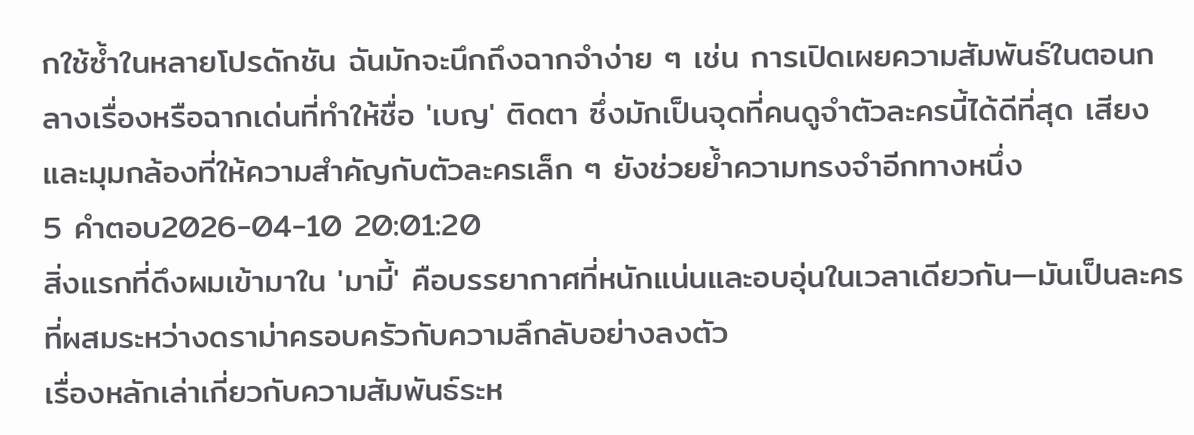กใช้ซ้ำในหลายโปรดักชัน ฉันมักจะนึกถึงฉากจำง่าย ๆ เช่น การเปิดเผยความสัมพันธ์ในตอนกลางเรื่องหรือฉากเด่นที่ทำให้ชื่อ 'เบญ' ติดตา ซึ่งมักเป็นจุดที่คนดูจำตัวละครนี้ได้ดีที่สุด เสียงและมุมกล้องที่ให้ความสำคัญกับตัวละครเล็ก ๆ ยังช่วยย้ำความทรงจำอีกทางหนึ่ง
5 คำตอบ2026-04-10 20:01:20
สิ่งแรกที่ดึงผมเข้ามาใน 'มามี้' คือบรรยากาศที่หนักแน่นและอบอุ่นในเวลาเดียวกัน—มันเป็นละครที่ผสมระหว่างดราม่าครอบครัวกับความลึกลับอย่างลงตัว
เรื่องหลักเล่าเกี่ยวกับความสัมพันธ์ระห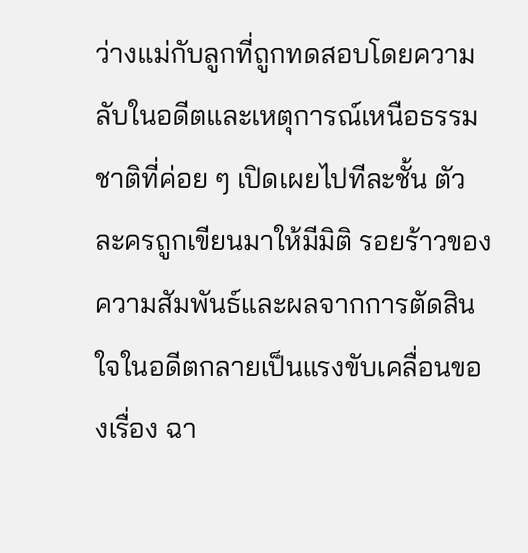ว่างแม่กับลูกที่ถูกทดสอบโดยความลับในอดีตและเหตุการณ์เหนือธรรมชาติที่ค่อย ๆ เปิดเผยไปทีละชั้น ตัวละครถูกเขียนมาให้มีมิติ รอยร้าวของความสัมพันธ์และผลจากการตัดสินใจในอดีตกลายเป็นแรงขับเคลื่อนของเรื่อง ฉา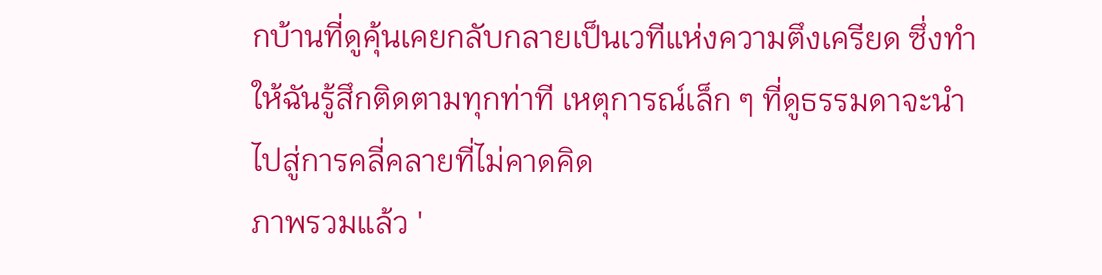กบ้านที่ดูคุ้นเคยกลับกลายเป็นเวทีแห่งความตึงเครียด ซึ่งทำให้ฉันรู้สึกติดตามทุกท่าที เหตุการณ์เล็ก ๆ ที่ดูธรรมดาจะนำไปสู่การคลี่คลายที่ไม่คาดคิด
ภาพรวมแล้ว '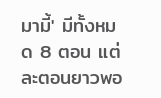มามี้' มีทั้งหมด 8 ตอน แต่ละตอนยาวพอ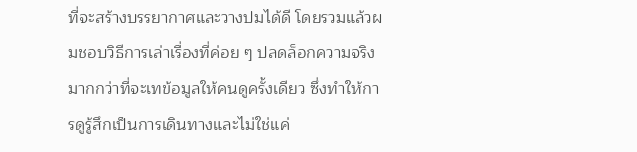ที่จะสร้างบรรยากาศและวางปมได้ดี โดยรวมแล้วผมชอบวิธีการเล่าเรื่องที่ค่อย ๆ ปลดล็อกความจริงมากกว่าที่จะเทข้อมูลให้คนดูครั้งเดียว ซึ่งทำให้การดูรู้สึกเป็นการเดินทางและไม่ใช่แค่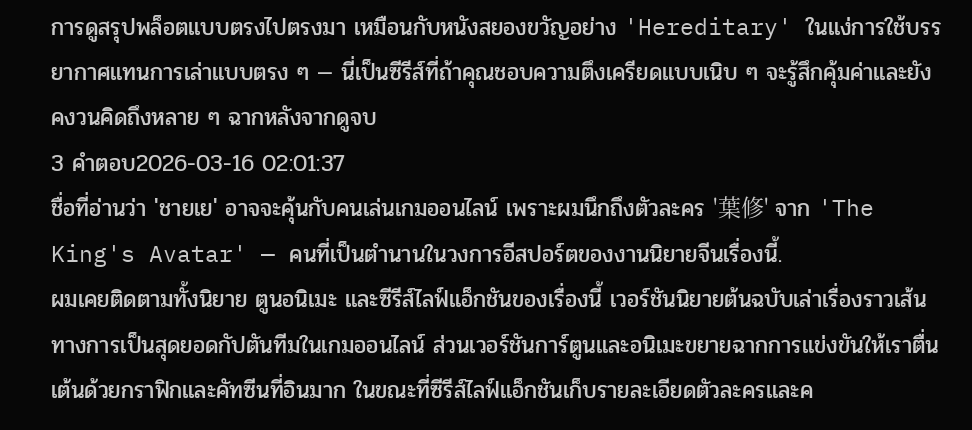การดูสรุปพล็อตแบบตรงไปตรงมา เหมือนกับหนังสยองขวัญอย่าง 'Hereditary' ในแง่การใช้บรรยากาศแทนการเล่าแบบตรง ๆ — นี่เป็นซีรีส์ที่ถ้าคุณชอบความตึงเครียดแบบเนิบ ๆ จะรู้สึกคุ้มค่าและยังคงวนคิดถึงหลาย ๆ ฉากหลังจากดูจบ
3 คำตอบ2026-03-16 02:01:37
ชื่อที่อ่านว่า 'ชายเย' อาจจะคุ้นกับคนเล่นเกมออนไลน์ เพราะผมนึกถึงตัวละคร '葉修' จาก 'The King's Avatar' — คนที่เป็นตำนานในวงการอีสปอร์ตของงานนิยายจีนเรื่องนี้.
ผมเคยติดตามทั้งนิยาย ตูนอนิเมะ และซีรีส์ไลฟ์แอ็กชันของเรื่องนี้ เวอร์ชันนิยายต้นฉบับเล่าเรื่องราวเส้นทางการเป็นสุดยอดกัปตันทีมในเกมออนไลน์ ส่วนเวอร์ชันการ์ตูนและอนิเมะขยายฉากการแข่งขันให้เราตื่นเต้นด้วยกราฟิกและคัทซีนที่อินมาก ในขณะที่ซีรีส์ไลฟ์แอ็กชันเก็บรายละเอียดตัวละครและค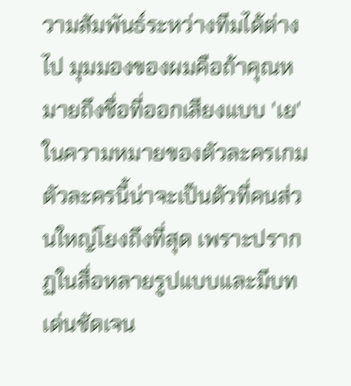วามสัมพันธ์ระหว่างทีมได้ต่างไป มุมมองของผมคือถ้าคุณหมายถึงชื่อที่ออกเสียงแบบ 'เย' ในความหมายของตัวละครเกม ตัวละครนี้น่าจะเป็นตัวที่คนส่วนใหญ่โยงถึงที่สุด เพราะปรากฏในสื่อหลายรูปแบบและมีบทเด่นชัดเจน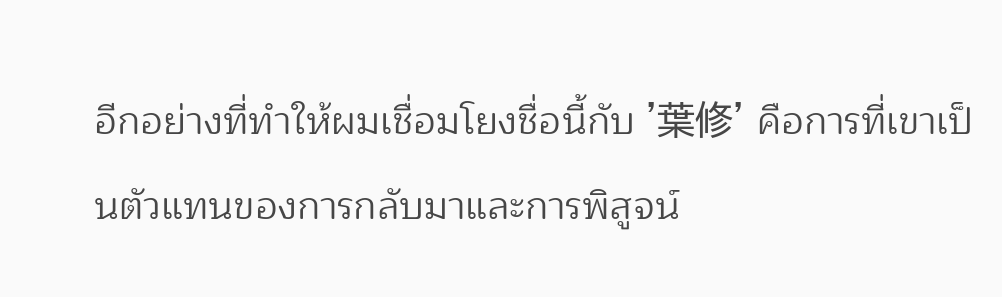อีกอย่างที่ทำให้ผมเชื่อมโยงชื่อนี้กับ '葉修' คือการที่เขาเป็นตัวแทนของการกลับมาและการพิสูจน์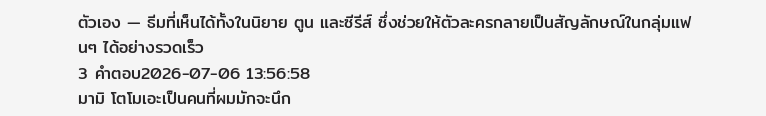ตัวเอง — ธีมที่เห็นได้ทั้งในนิยาย ตูน และซีรีส์ ซึ่งช่วยให้ตัวละครกลายเป็นสัญลักษณ์ในกลุ่มแฟนๆ ได้อย่างรวดเร็ว
3 คำตอบ2026-07-06 13:56:58
มามิ โตโมเอะเป็นคนที่ผมมักจะนึก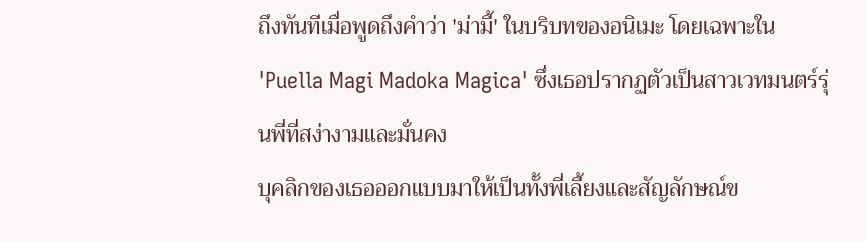ถึงทันทีเมื่อพูดถึงคำว่า 'ม่ามี้' ในบริบทของอนิเมะ โดยเฉพาะใน 'Puella Magi Madoka Magica' ซึ่งเธอปรากฏตัวเป็นสาวเวทมนตร์รุ่นพี่ที่สง่างามและมั่นคง
บุคลิกของเธอออกแบบมาให้เป็นทั้งพี่เลี้ยงและสัญลักษณ์ข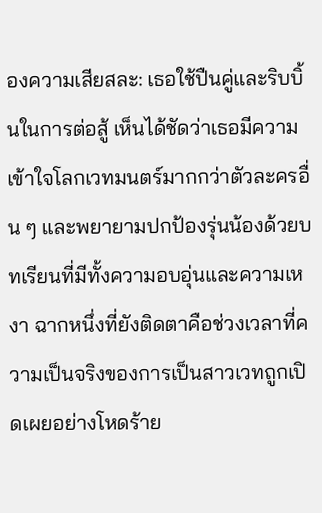องความเสียสละ: เธอใช้ปืนคู่และริบบิ้นในการต่อสู้ เห็นได้ชัดว่าเธอมีความเข้าใจโลกเวทมนตร์มากกว่าตัวละครอื่น ๆ และพยายามปกป้องรุ่นน้องด้วยบทเรียนที่มีทั้งความอบอุ่นและความเหงา ฉากหนึ่งที่ยังติดตาคือช่วงเวลาที่ความเป็นจริงของการเป็นสาวเวทถูกเปิดเผยอย่างโหดร้าย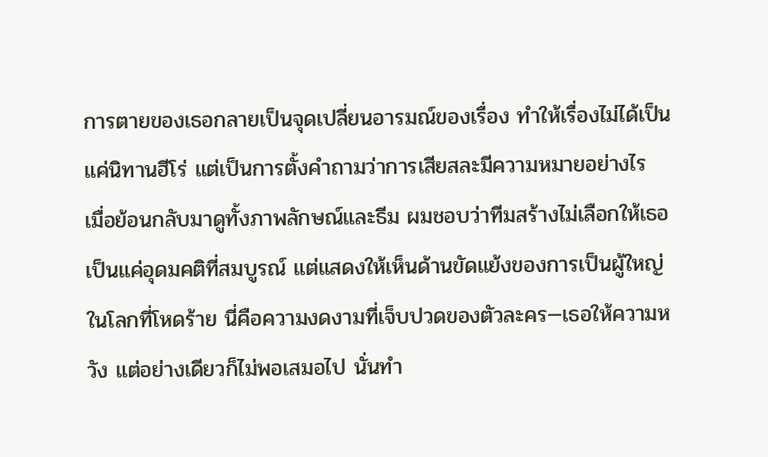การตายของเธอกลายเป็นจุดเปลี่ยนอารมณ์ของเรื่อง ทำให้เรื่องไม่ได้เป็นแค่นิทานฮีโร่ แต่เป็นการตั้งคำถามว่าการเสียสละมีความหมายอย่างไร
เมื่อย้อนกลับมาดูทั้งภาพลักษณ์และธีม ผมชอบว่าทีมสร้างไม่เลือกให้เธอเป็นแค่อุดมคติที่สมบูรณ์ แต่แสดงให้เห็นด้านขัดแย้งของการเป็นผู้ใหญ่ในโลกที่โหดร้าย นี่คือความงดงามที่เจ็บปวดของตัวละคร—เธอให้ความหวัง แต่อย่างเดียวก็ไม่พอเสมอไป นั่นทำ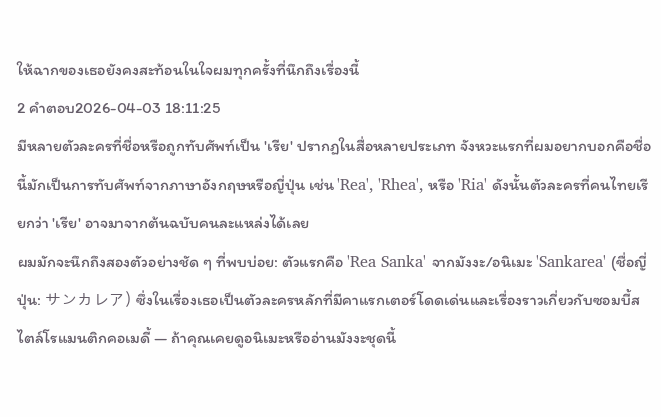ให้ฉากของเธอยังคงสะท้อนในใจผมทุกครั้งที่นึกถึงเรื่องนี้
2 คำตอบ2026-04-03 18:11:25
มีหลายตัวละครที่ชื่อหรือถูกทับศัพท์เป็น 'เรีย' ปรากฏในสื่อหลายประเภท จังหวะแรกที่ผมอยากบอกคือชื่อนี้มักเป็นการทับศัพท์จากภาษาอังกฤษหรือญี่ปุ่น เช่น 'Rea', 'Rhea', หรือ 'Ria' ดังนั้นตัวละครที่คนไทยเรียกว่า 'เรีย' อาจมาจากต้นฉบับคนละแหล่งได้เลย
ผมมักจะนึกถึงสองตัวอย่างชัด ๆ ที่พบบ่อย: ตัวแรกคือ 'Rea Sanka' จากมังงะ/อนิเมะ 'Sankarea' (ชื่อญี่ปุ่น: サンカレア) ซึ่งในเรื่องเธอเป็นตัวละครหลักที่มีคาแรกเตอร์โดดเด่นและเรื่องราวเกี่ยวกับซอมบี้สไตล์โรแมนติกคอเมดี้ — ถ้าคุณเคยดูอนิเมะหรืออ่านมังงะชุดนี้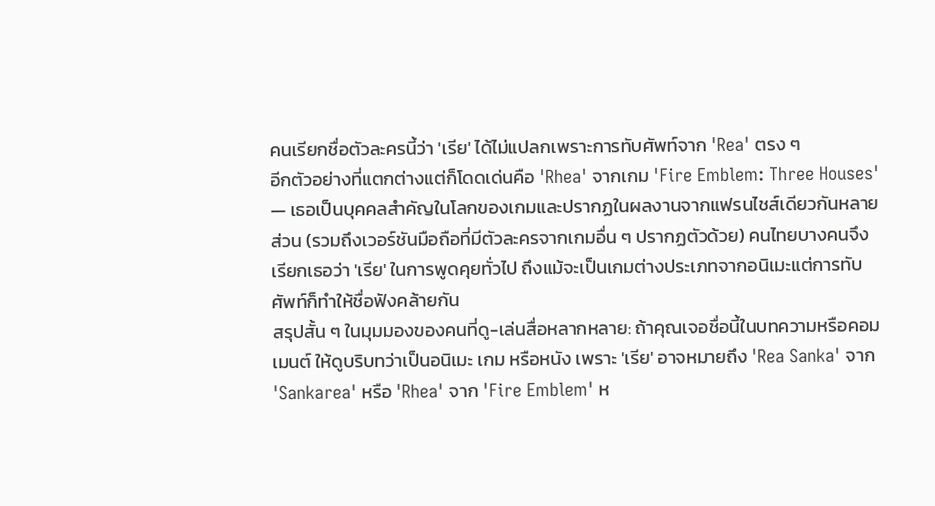คนเรียกชื่อตัวละครนี้ว่า 'เรีย' ได้ไม่แปลกเพราะการทับศัพท์จาก 'Rea' ตรง ๆ
อีกตัวอย่างที่แตกต่างแต่ก็โดดเด่นคือ 'Rhea' จากเกม 'Fire Emblem: Three Houses' — เธอเป็นบุคคลสำคัญในโลกของเกมและปรากฏในผลงานจากแฟรนไชส์เดียวกันหลายส่วน (รวมถึงเวอร์ชันมือถือที่มีตัวละครจากเกมอื่น ๆ ปรากฏตัวด้วย) คนไทยบางคนจึงเรียกเธอว่า 'เรีย' ในการพูดคุยทั่วไป ถึงแม้จะเป็นเกมต่างประเภทจากอนิเมะแต่การทับศัพท์ก็ทำให้ชื่อฟังคล้ายกัน
สรุปสั้น ๆ ในมุมมองของคนที่ดู-เล่นสื่อหลากหลาย: ถ้าคุณเจอชื่อนี้ในบทความหรือคอมเมนต์ ให้ดูบริบทว่าเป็นอนิเมะ เกม หรือหนัง เพราะ 'เรีย' อาจหมายถึง 'Rea Sanka' จาก 'Sankarea' หรือ 'Rhea' จาก 'Fire Emblem' ห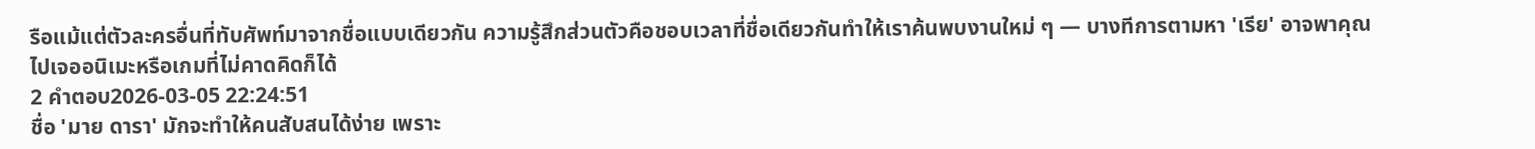รือแม้แต่ตัวละครอื่นที่ทับศัพท์มาจากชื่อแบบเดียวกัน ความรู้สึกส่วนตัวคือชอบเวลาที่ชื่อเดียวกันทำให้เราค้นพบงานใหม่ ๆ — บางทีการตามหา 'เรีย' อาจพาคุณไปเจออนิเมะหรือเกมที่ไม่คาดคิดก็ได้
2 คำตอบ2026-03-05 22:24:51
ชื่อ 'มาย ดารา' มักจะทำให้คนสับสนได้ง่าย เพราะ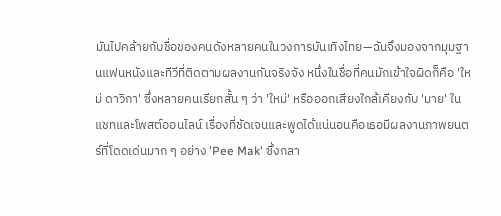มันไปคล้ายกับชื่อของคนดังหลายคนในวงการบันเทิงไทย—ฉันจึงมองจากมุมฐานแฟนหนังและทีวีที่ติดตามผลงานกันจริงจัง หนึ่งในชื่อที่คนมักเข้าใจผิดก็คือ 'ใหม่ ดาวิกา' ซึ่งหลายคนเรียกสั้น ๆ ว่า 'ใหม่' หรือออกเสียงใกล้เคียงกับ 'มาย' ในแชทและโพสต์ออนไลน์ เรื่องที่ชัดเจนและพูดได้แน่นอนคือเธอมีผลงานภาพยนตร์ที่โดดเด่นมาก ๆ อย่าง 'Pee Mak' ซึ่งกลา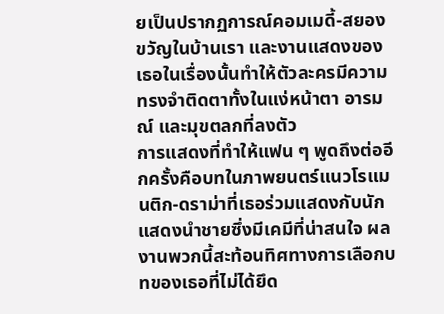ยเป็นปรากฏการณ์คอมเมดี้-สยองขวัญในบ้านเรา และงานแสดงของเธอในเรื่องนั้นทำให้ตัวละครมีความทรงจำติดตาทั้งในแง่หน้าตา อารมณ์ และมุขตลกที่ลงตัว
การแสดงที่ทำให้แฟน ๆ พูดถึงต่ออีกครั้งคือบทในภาพยนตร์แนวโรแมนติก-ดราม่าที่เธอร่วมแสดงกับนักแสดงนำชายซึ่งมีเคมีที่น่าสนใจ ผลงานพวกนี้สะท้อนทิศทางการเลือกบทของเธอที่ไม่ได้ยึด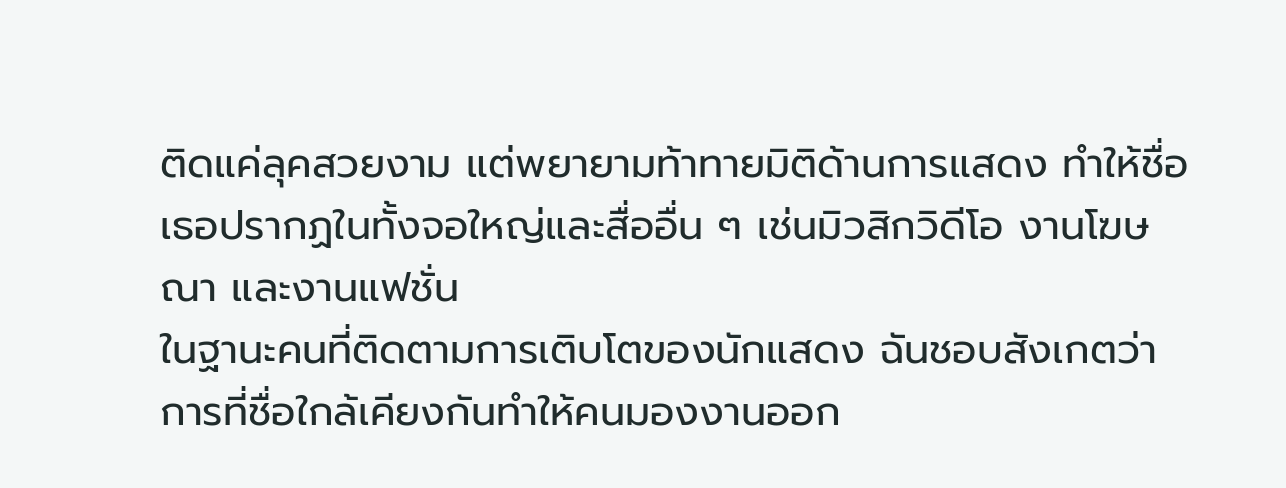ติดแค่ลุคสวยงาม แต่พยายามท้าทายมิติด้านการแสดง ทำให้ชื่อเธอปรากฏในทั้งจอใหญ่และสื่ออื่น ๆ เช่นมิวสิกวิดีโอ งานโฆษณา และงานแฟชั่น
ในฐานะคนที่ติดตามการเติบโตของนักแสดง ฉันชอบสังเกตว่าการที่ชื่อใกล้เคียงกันทำให้คนมองงานออก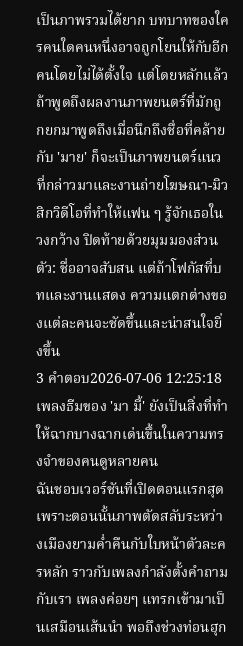เป็นภาพรวมได้ยาก บทบาทของใครคนใดคนหนึ่งอาจถูกโยนให้กับอีกคนโดยไม่ได้ตั้งใจ แต่โดยหลักแล้วถ้าพูดถึงผลงานภาพยนตร์ที่มักถูกยกมาพูดถึงเมื่อนึกถึงชื่อที่คล้ายกับ 'มาย' ก็จะเป็นภาพยนตร์แนวที่กล่าวมาและงานถ่ายโฆษณา-มิวสิกวิดีโอที่ทำให้แฟน ๆ รู้จักเธอในวงกว้าง ปิดท้ายด้วยมุมมองส่วนตัว: ชื่ออาจสับสน แต่ถ้าโฟกัสที่บทและงานแสดง ความแตกต่างของแต่ละคนจะชัดขึ้นและน่าสนใจยิ่งขึ้น
3 คำตอบ2026-07-06 12:25:18
เพลงธีมของ 'มา มี้' ยังเป็นสิ่งที่ทำให้ฉากบางฉากเด่นขึ้นในความทรงจำของคนดูหลายคน
ฉันชอบเวอร์ชันที่เปิดตอนแรกสุด เพราะตอนนั้นภาพตัดสลับระหว่างเมืองยามค่ำคืนกับใบหน้าตัวละครหลัก ราวกับเพลงกำลังตั้งคำถามกับเรา เพลงค่อยๆ แทรกเข้ามาเป็นเสมือนเส้นนำ พอถึงช่วงท่อนฮุก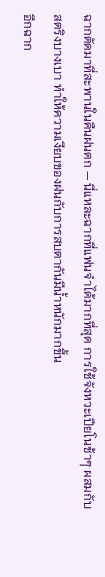ฉากตัดมาที่สะพานในคืนฝนตก — นี่แหละฉากที่แฟนจำได้มากที่สุด การใช้จังหวะเปียโนช้าๆ ผสมกับสตริงบางเบา ทำให้ความเงียบของฝนกับการสบตากันมีน้ำหนักมากขึ้น
อีกฉาก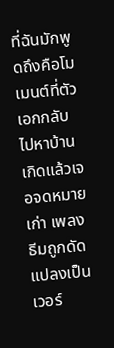ที่ฉันมักพูดถึงคือโมเมนต์ที่ตัวเอกกลับไปหาบ้านเกิดแล้วเจอจดหมายเก่า เพลงธีมถูกดัดแปลงเป็นเวอร์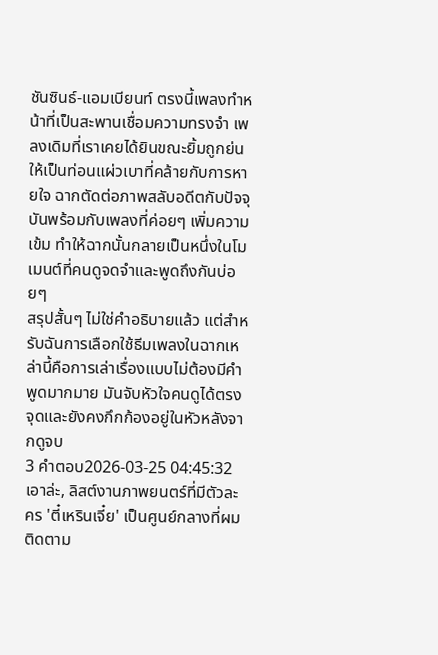ชันซินธ์-แอมเบียนท์ ตรงนี้เพลงทำหน้าที่เป็นสะพานเชื่อมความทรงจำ เพลงเดิมที่เราเคยได้ยินขณะยิ้มถูกย่นให้เป็นท่อนแผ่วเบาที่คล้ายกับการหายใจ ฉากตัดต่อภาพสลับอดีตกับปัจจุบันพร้อมกับเพลงที่ค่อยๆ เพิ่มความเข้ม ทำให้ฉากนั้นกลายเป็นหนึ่งในโมเมนต์ที่คนดูจดจำและพูดถึงกันบ่อยๆ
สรุปสั้นๆ ไม่ใช่คำอธิบายแล้ว แต่สำหรับฉันการเลือกใช้ธีมเพลงในฉากเหล่านี้คือการเล่าเรื่องแบบไม่ต้องมีคำพูดมากมาย มันจับหัวใจคนดูได้ตรงจุดและยังคงกึกก้องอยู่ในหัวหลังจากดูจบ
3 คำตอบ2026-03-25 04:45:32
เอาล่ะ, ลิสต์งานภาพยนตร์ที่มีตัวละคร 'ตี๋เหรินเจี๋ย' เป็นศูนย์กลางที่ผมติดตาม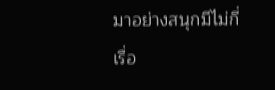มาอย่างสนุกมีไม่กี่เรื่อ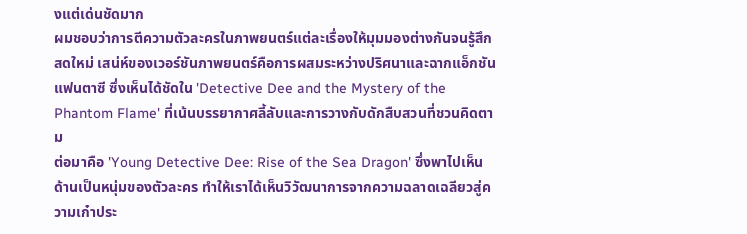งแต่เด่นชัดมาก
ผมชอบว่าการตีความตัวละครในภาพยนตร์แต่ละเรื่องให้มุมมองต่างกันจนรู้สึกสดใหม่ เสน่ห์ของเวอร์ชันภาพยนตร์คือการผสมระหว่างปริศนาและฉากแอ็กชันแฟนตาซี ซึ่งเห็นได้ชัดใน 'Detective Dee and the Mystery of the Phantom Flame' ที่เน้นบรรยากาศลี้ลับและการวางกับดักสืบสวนที่ชวนคิดตาม
ต่อมาคือ 'Young Detective Dee: Rise of the Sea Dragon' ซึ่งพาไปเห็นด้านเป็นหนุ่มของตัวละคร ทำให้เราได้เห็นวิวัฒนาการจากความฉลาดเฉลียวสู่ความเก๋าประ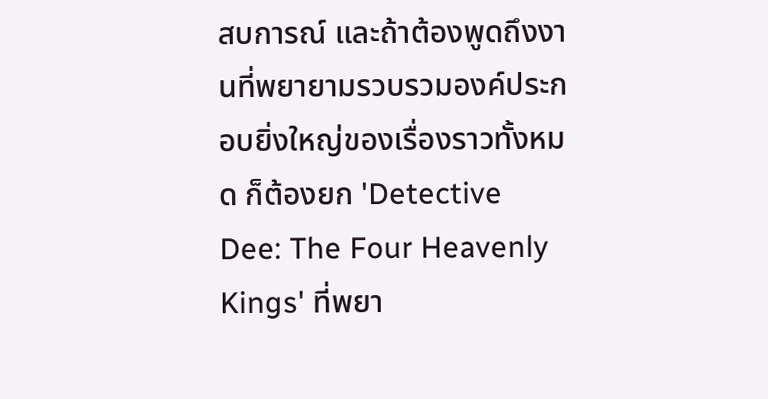สบการณ์ และถ้าต้องพูดถึงงานที่พยายามรวบรวมองค์ประกอบยิ่งใหญ่ของเรื่องราวทั้งหมด ก็ต้องยก 'Detective Dee: The Four Heavenly Kings' ที่พยา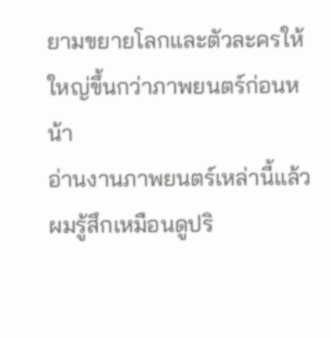ยามขยายโลกและตัวละครให้ใหญ่ขึ้นกว่าภาพยนตร์ก่อนหน้า
อ่านงานภาพยนตร์เหล่านี้แล้วผมรู้สึกเหมือนดูปริ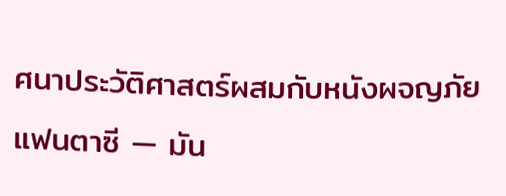ศนาประวัติศาสตร์ผสมกับหนังผจญภัยแฟนตาซี — มัน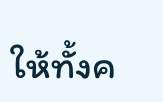ให้ทั้งค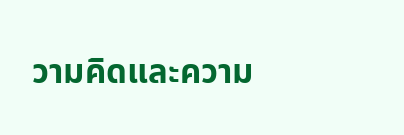วามคิดและความ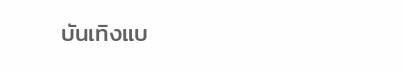บันเทิงแบ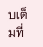บเต็มที่